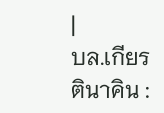|
บล.เกียรตินาคิน :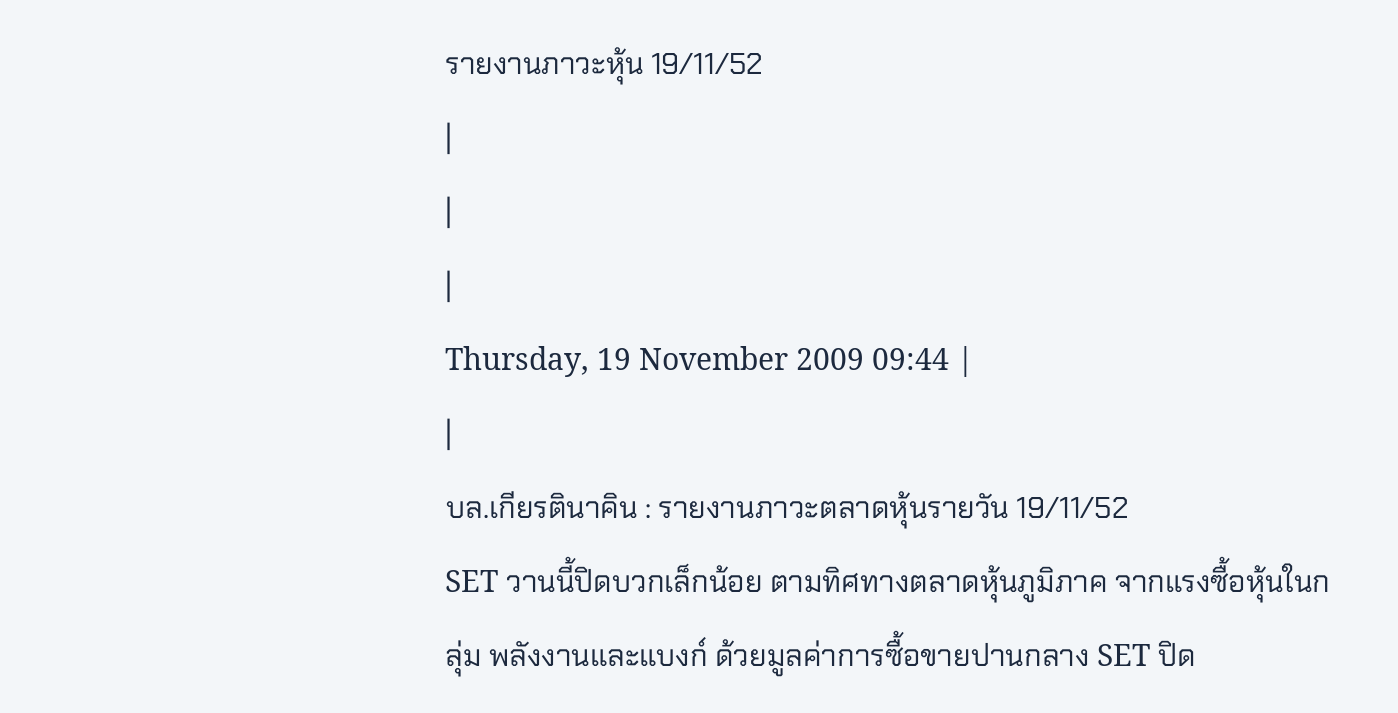รายงานภาวะหุ้น 19/11/52
|
|
|
Thursday, 19 November 2009 09:44 |
|
บล.เกียรตินาคิน : รายงานภาวะตลาดหุ้นรายวัน 19/11/52
SET วานนี้ปิดบวกเล็กน้อย ตามทิศทางตลาดหุ้นภูมิภาค จากแรงซื้อหุ้นในกลุ่ม พลังงานและแบงก์ ด้วยมูลค่าการซื้อขายปานกลาง SET ปิด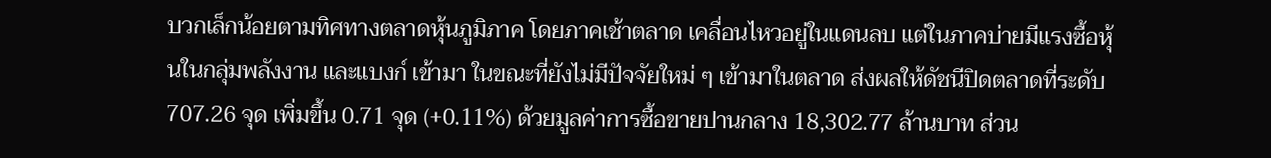บวกเล็กน้อยตามทิศทางตลาดหุ้นภูมิภาค โดยภาคเช้าตลาด เคลื่อนไหวอยู่ในแดนลบ แต่ในภาคบ่ายมีแรงซื้อหุ้นในกลุ่มพลังงาน และแบงก์ เข้ามา ในขณะที่ยังไม่มีปัจจัยใหม่ ๆ เข้ามาในตลาด ส่งผลให้ดัชนีปิดตลาดที่ระดับ 707.26 จุด เพิ่มขึ้น 0.71 จุด (+0.11%) ด้วยมูลค่าการซื้อขายปานกลาง 18,302.77 ล้านบาท ส่วน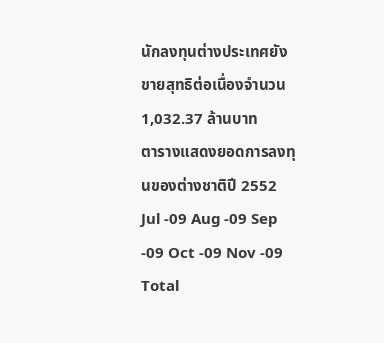นักลงทุนต่างประเทศยังขายสุทธิต่อเนื่องจำนวน 1,032.37 ล้านบาท
ตารางแสดงยอดการลงทุนของต่างชาติปี 2552 Jul -09 Aug -09 Sep -09 Oct -09 Nov -09 Total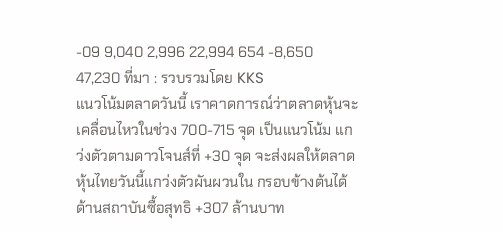-09 9,040 2,996 22,994 654 -8,650 47,230 ที่มา : รวบรวมโดย KKS
แนวโน้มตลาดวันนี้ เราคาดการณ์ว่าตลาดหุ้นจะเคลื่อนไหวในช่วง 700-715 จุด เป็นแนวโน้ม แกว่งตัวตามดาวโจนส์ที่ +30 จุด จะส่งผลให้ตลาดหุ้นไทยวันนี้แกว่งตัวผันผวนใน กรอบข้างต้นได้ ด้านสถาบันซื้อสุทธิ +307 ล้านบาท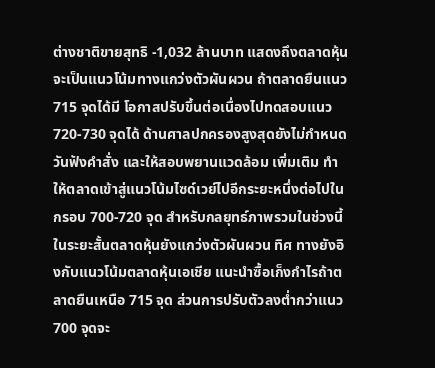ต่างชาติขายสุทธิ -1,032 ล้านบาท แสดงถึงตลาดหุ้นจะเป็นแนวโน้มทางแกว่งตัวผันผวน ถ้าตลาดยืนแนว 715 จุดได้มี โอกาสปรับขึ้นต่อเนื่องไปทดสอบแนว 720-730 จุดได้ ด้านศาลปกครองสูงสุดยังไม่กำหนดวันฟังคำสั่ง และให้สอบพยานแวดล้อม เพิ่มเติม ทำให้ตลาดเข้าสู่แนวโน้มไซด์เวย์ไปอีกระยะหนึ่งต่อไปในกรอบ 700-720 จุด สำหรับกลยุทธ์ภาพรวมในช่วงนี้ ในระยะสั้นตลาดหุ้นยังแกว่งตัวผันผวน ทิศ ทางยังอิงกับแนวโน้มตลาดหุ้นเอเชีย แนะนำซื้อเก็งกำไรถ้าตลาดยืนเหนือ 715 จุด ส่วนการปรับตัวลงต่ำกว่าแนว 700 จุดจะ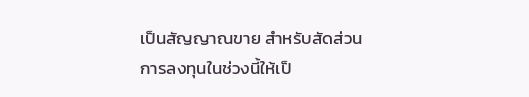เป็นสัญญาณขาย สำหรับสัดส่วนการลงทุนในช่วงนี้ให้เป็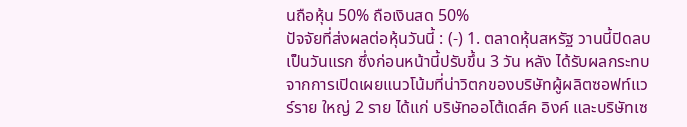นถือหุ้น 50% ถือเงินสด 50%
ปัจจัยที่ส่งผลต่อหุ้นวันนี้ : (-) 1. ตลาดหุ้นสหรัฐ วานนี้ปิดลบเป็นวันแรก ซึ่งก่อนหน้านี้ปรับขึ้น 3 วัน หลัง ได้รับผลกระทบจากการเปิดเผยแนวโน้มที่น่าวิตกของบริษัทผู้ผลิตซอฟท์แวร์ราย ใหญ่ 2 ราย ได้แก่ บริษัทออโต้เดส์ค อิงค์ และบริษัทเซ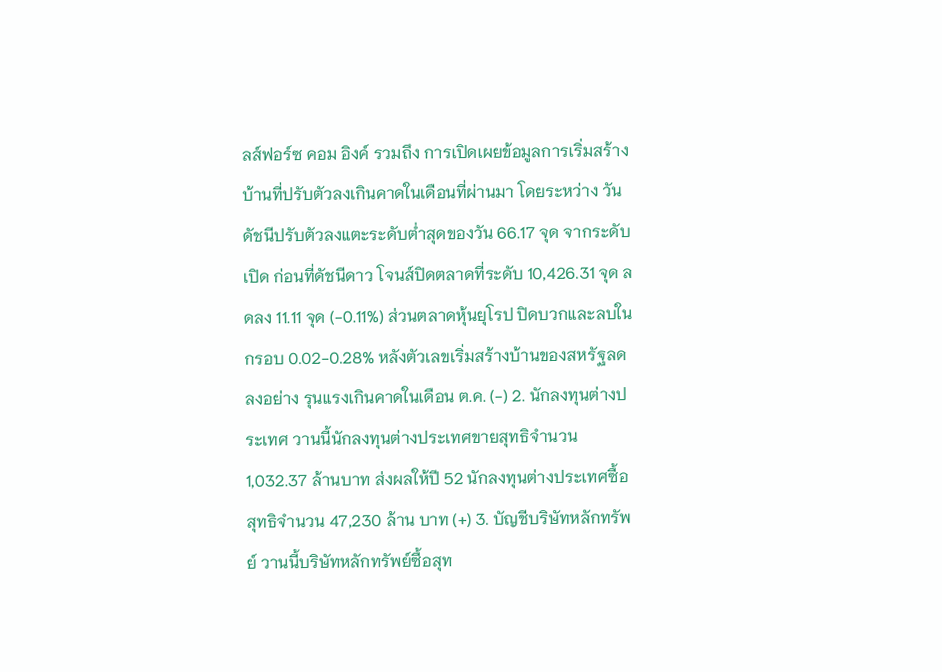ลส์ฟอร์ซ คอม อิงค์ รวมถึง การเปิดเผยข้อมูลการเริ่มสร้างบ้านที่ปรับตัวลงเกินคาดในเดือนที่ผ่านมา โดยระหว่าง วันดัชนีปรับตัวลงแตะระดับต่ำสุดของวัน 66.17 จุด จากระดับเปิด ก่อนที่ดัชนีดาว โจนส์ปิดตลาดที่ระดับ 10,426.31 จุด ลดลง 11.11 จุด (-0.11%) ส่วนตลาดหุ้นยุโรป ปิดบวกและลบในกรอบ 0.02-0.28% หลังตัวเลขเริ่มสร้างบ้านของสหรัฐลดลงอย่าง รุนแรงเกินคาดในเดือน ต.ค. (-) 2. นักลงทุนต่างประเทศ วานนี้นักลงทุนต่างประเทศขายสุทธิจำนวน 1,032.37 ล้านบาท ส่งผลให้ปี 52 นักลงทุนต่างประเทศซื้อสุทธิจำนวน 47,230 ล้าน บาท (+) 3. บัญชีบริษัทหลักทรัพย์ วานนี้บริษัทหลักทรัพย์ซื้อสุท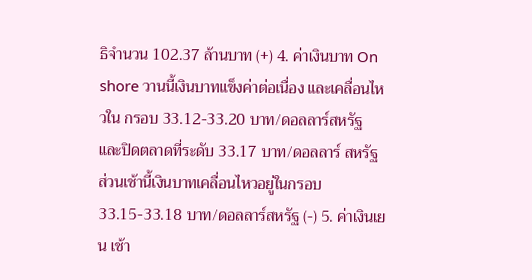ธิจำนวน 102.37 ล้านบาท (+) 4. ค่าเงินบาท On shore วานนี้เงินบาทแข็งค่าต่อเนื่อง และเคลื่อนไหวใน กรอบ 33.12-33.20 บาท/ดอลลาร์สหรัฐ และปิดตลาดที่ระดับ 33.17 บาท/ดอลลาร์ สหรัฐ ส่วนเช้านี้เงินบาทเคลื่อนไหวอยู่ในกรอบ 33.15-33.18 บาท/ดอลลาร์สหรัฐ (-) 5. ค่าเงินเยน เช้า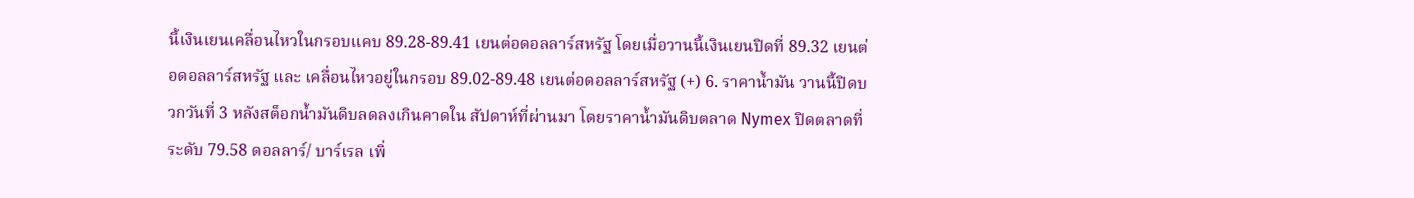นี้เงินเยนเคลื่อนไหวในกรอบแคบ 89.28-89.41 เยนต่อดอลลาร์สหรัฐ โดยเมื่อวานนี้เงินเยนปิดที่ 89.32 เยนต่อดอลลาร์สหรัฐ และ เคลื่อนไหวอยู่ในกรอบ 89.02-89.48 เยนต่อดอลลาร์สหรัฐ (+) 6. ราคาน้ำมัน วานนี้ปิดบวกวันที่ 3 หลังสต็อกน้ำมันดิบลดลงเกินคาดใน สัปดาห์ที่ผ่านมา โดยราคาน้ำมันดิบตลาด Nymex ปิดตลาดที่ระดับ 79.58 ดอลลาร์/ บาร์เรล เพิ่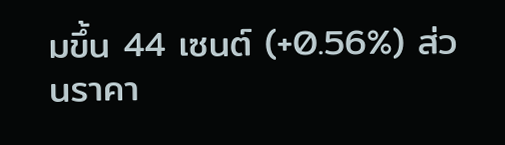มขึ้น 44 เซนต์ (+0.56%) ส่วนราคา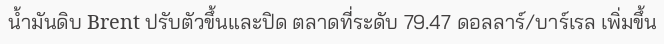น้ำมันดิบ Brent ปรับตัวขึ้นและปิด ตลาดที่ระดับ 79.47 ดอลลาร์/บาร์เรล เพิ่มขึ้น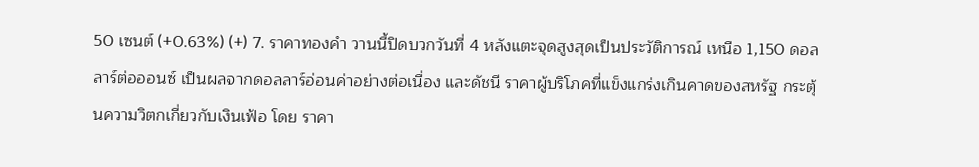50 เซนต์ (+0.63%) (+) 7. ราคาทองคำ วานนี้ปิดบวกวันที่ 4 หลังแตะจุดสูงสุดเป็นประวัติการณ์ เหนือ 1,150 ดอลลาร์ต่อออนซ์ เป็นผลจากดอลลาร์อ่อนค่าอย่างต่อเนื่อง และดัชนี ราคาผู้บริโภคที่แข็งแกร่งเกินคาดของสหรัฐ กระตุ้นความวิตกเกี่ยวกับเงินเฟ้อ โดย ราคา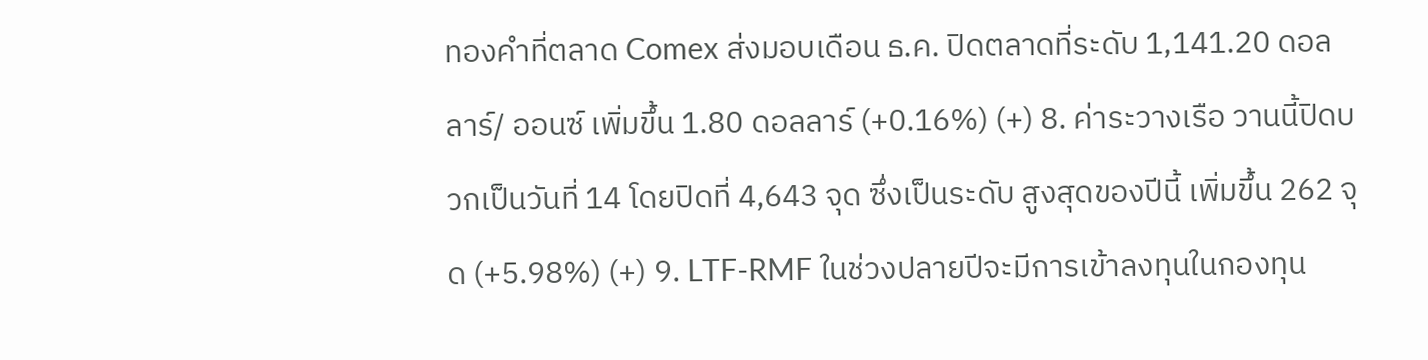ทองคำที่ตลาด Comex ส่งมอบเดือน ธ.ค. ปิดตลาดที่ระดับ 1,141.20 ดอลลาร์/ ออนซ์ เพิ่มขึ้น 1.80 ดอลลาร์ (+0.16%) (+) 8. ค่าระวางเรือ วานนี้ปิดบวกเป็นวันที่ 14 โดยปิดที่ 4,643 จุด ซึ่งเป็นระดับ สูงสุดของปีนี้ เพิ่มขึ้น 262 จุด (+5.98%) (+) 9. LTF-RMF ในช่วงปลายปีจะมีการเข้าลงทุนในกองทุน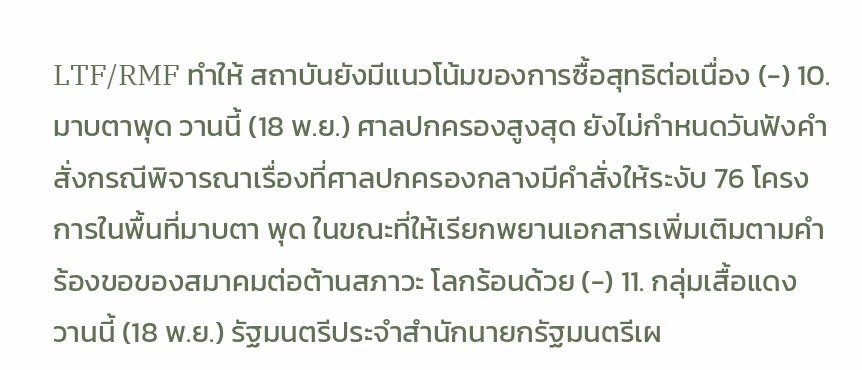LTF/RMF ทำให้ สถาบันยังมีแนวโน้มของการซื้อสุทธิต่อเนื่อง (-) 10. มาบตาพุด วานนี้ (18 พ.ย.) ศาลปกครองสูงสุด ยังไม่กำหนดวันฟังคำ สั่งกรณีพิจารณาเรื่องที่ศาลปกครองกลางมีคำสั่งให้ระงับ 76 โครงการในพื้นที่มาบตา พุด ในขณะที่ให้เรียกพยานเอกสารเพิ่มเติมตามคำร้องขอของสมาคมต่อต้านสภาวะ โลกร้อนด้วย (-) 11. กลุ่มเสื้อแดง วานนี้ (18 พ.ย.) รัฐมนตรีประจำสำนักนายกรัฐมนตรีเผ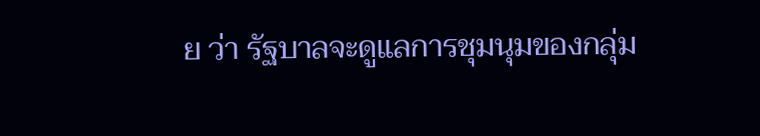ย ว่า รัฐบาลจะดูแลการชุมนุมของกลุ่ม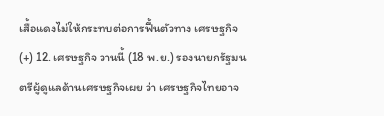เสื้อแดงไม่ให้กระทบต่อการฟื้นตัวทาง เศรษฐกิจ (+) 12. เศรษฐกิจ วานนี้ (18 พ.ย.) รองนายกรัฐมนตรีผู้ดูแลด้านเศรษฐกิจเผย ว่า เศรษฐกิจไทยอาจ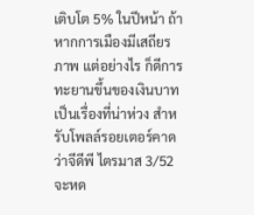เติบโต 5% ในปีหน้า ถ้าหากการเมืองมีเสถียรภาพ แต่อย่างไร ก็ดีการทะยานขึ้นของเงินบาทเป็นเรื่องที่น่าห่วง สำหรับโพลล์รอยเตอร์คาดว่าจีดีพี ไตรมาส 3/52 จะหด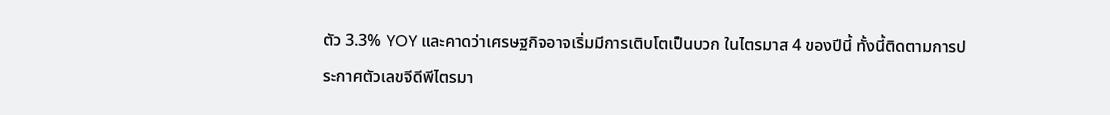ตัว 3.3% YOY และคาดว่าเศรษฐกิจอาจเริ่มมีการเติบโตเป็นบวก ในไตรมาส 4 ของปีนี้ ทั้งนี้ติดตามการประกาศตัวเลขจีดีพีไตรมา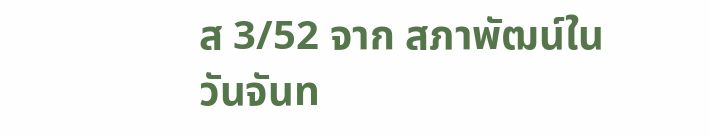ส 3/52 จาก สภาพัฒน์ในวันจันท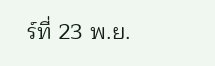ร์ที่ 23 พ.ย.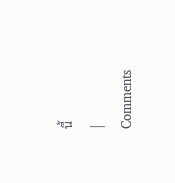นี้
|
Comments